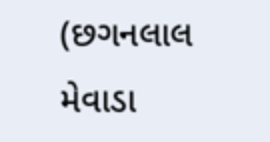(છગનલાલ મેવાડા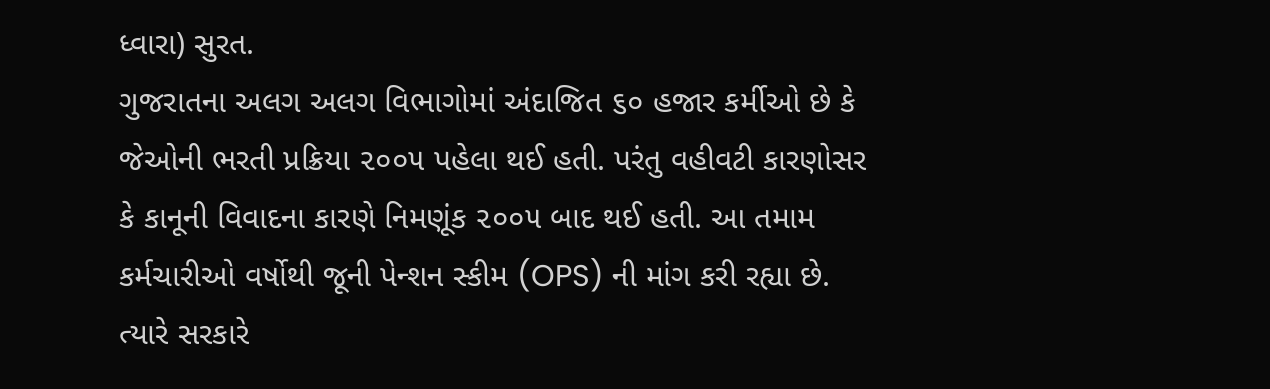ધ્વારા) સુરત.
ગુજરાતના અલગ અલગ વિભાગોમાં અંદાજિત ૬૦ હજાર કર્મીઓ છે કે જેઓની ભરતી પ્રક્રિયા ૨૦૦૫ પહેલા થઈ હતી. પરંતુ વહીવટી કારણોસર કે કાનૂની વિવાદના કારણે નિમણૂંક ૨૦૦૫ બાદ થઈ હતી. આ તમામ કર્મચારીઓ વર્ષોથી જૂની પેન્શન સ્કીમ (OPS) ની માંગ કરી રહ્યા છે.
ત્યારે સરકારે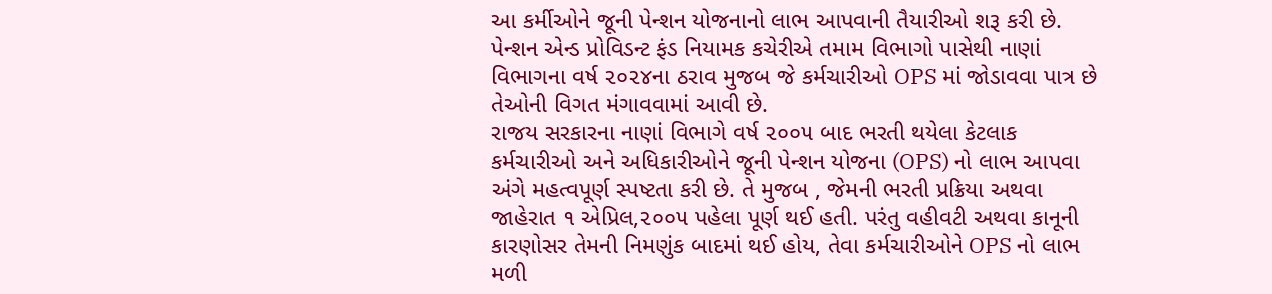આ કર્મીઓને જૂની પેન્શન યોજનાનો લાભ આપવાની તૈયારીઓ શરૂ કરી છે. પેન્શન એન્ડ પ્રોવિડન્ટ ફંડ નિયામક કચેરીએ તમામ વિભાગો પાસેથી નાણાં વિભાગના વર્ષ ૨૦૨૪ના ઠરાવ મુજબ જે કર્મચારીઓ OPS માં જોડાવવા પાત્ર છે તેઓની વિગત મંગાવવામાં આવી છે.
રાજય સરકારના નાણાં વિભાગે વર્ષ ૨૦૦૫ બાદ ભરતી થયેલા કેટલાક કર્મચારીઓ અને અધિકારીઓને જૂની પેન્શન યોજના (OPS) નો લાભ આપવા અંગે મહત્વપૂર્ણ સ્પષ્ટતા કરી છે. તે મુજબ , જેમની ભરતી પ્રક્રિયા અથવા જાહેરાત ૧ એપ્રિલ,૨૦૦૫ પહેલા પૂર્ણ થઈ હતી. પરંતુ વહીવટી અથવા કાનૂની કારણોસર તેમની નિમણુંક બાદમાં થઈ હોય, તેવા કર્મચારીઓને OPS નો લાભ મળી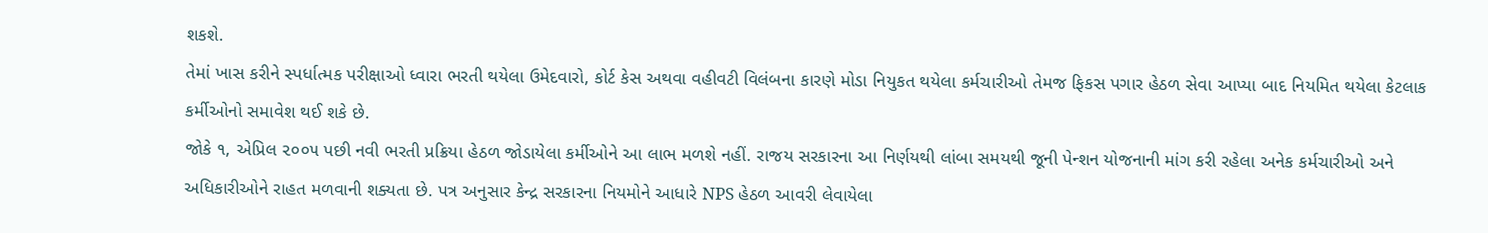શકશે.
તેમાં ખાસ કરીને સ્પર્ધાત્મક પરીક્ષાઓ ધ્વારા ભરતી થયેલા ઉમેદવારો, કોર્ટ કેસ અથવા વહીવટી વિલંબના કારણે મોડા નિયુકત થયેલા કર્મચારીઓ તેમજ ફિકસ પગાર હેઠળ સેવા આપ્યા બાદ નિયમિત થયેલા કેટલાક કર્મીઓનો સમાવેશ થઈ શકે છે.
જોકે ૧, એપ્રિલ ૨૦૦૫ પછી નવી ભરતી પ્રક્રિયા હેઠળ જોડાયેલા કર્મીઓને આ લાભ મળશે નહીં. રાજય સરકારના આ નિર્ણયથી લાંબા સમયથી જૂની પેન્શન યોજનાની માંગ કરી રહેલા અનેક કર્મચારીઓ અને અધિકારીઓને રાહત મળવાની શક્યતા છે. પત્ર અનુસાર કેન્દ્ર સરકારના નિયમોને આધારે NPS હેઠળ આવરી લેવાયેલા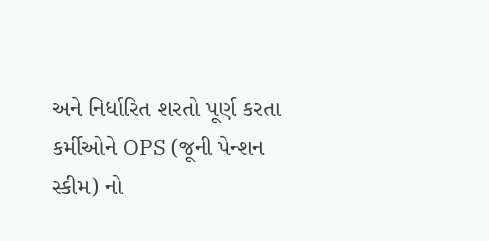અને નિર્ધારિત શરતો પૂર્ણ કરતા કર્મીઓને OPS (જૂની પેન્શન સ્કીમ) નો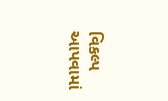વિકલ્પ આપવામાં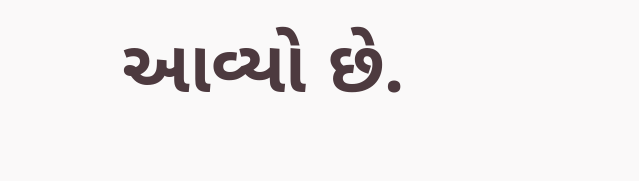આવ્યો છે.